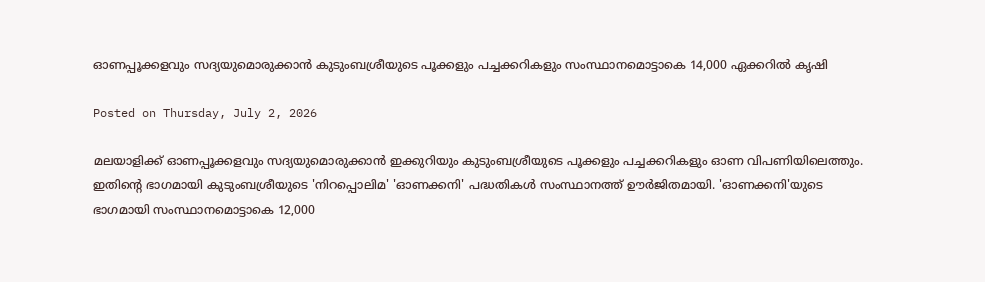ഓണപ്പൂക്കളവും സദ്യയുമൊരുക്കാന്‍ കുടുംബശ്രീയുടെ പൂക്കളും പച്ചക്കറികളും സംസ്ഥാനമൊട്ടാകെ 14,000 ഏക്കറില്‍ കൃഷി

Posted on Thursday, July 2, 2026

മലയാളിക്ക് ഓണപ്പൂക്കളവും സദ്യയുമൊരുക്കാന്‍ ഇക്കുറിയും കുടുംബശ്രീയുടെ പൂക്കളും പച്ചക്കറികളും ഓണ വിപണിയിലെത്തും. ഇതിന്‍റെ ഭാഗമായി കുടുംബശ്രീയുടെ 'നിറപ്പൊലിമ' 'ഓണക്കനി' പദ്ധതികള്‍ സംസ്ഥാനത്ത് ഊര്‍ജിതമായി. 'ഓണക്കനി'യുടെ ഭാഗമായി സംസ്ഥാനമൊട്ടാകെ 12,000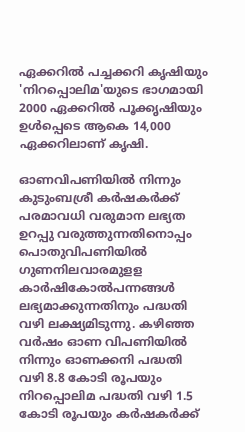ഏക്കറില്‍ പച്ചക്കറി കൃഷിയും 'നിറപ്പൊലിമ'യുടെ ഭാഗമായി 2000 ഏക്കറില്‍ പൂക്കൃഷിയും ഉള്‍പ്പെടെ ആകെ 14,000 ഏക്കറിലാണ് കൃഷി.

ഓണവിപണിയില്‍ നിന്നും കുടുംബശ്രീ കര്‍ഷകര്‍ക്ക് പരമാവധി വരുമാന ലഭ്യത ഉറപ്പു വരുത്തുന്നതിനൊപ്പം പൊതുവിപണിയില്‍ ഗുണനിലവാരമുളള കാര്‍ഷികോല്‍പന്നങ്ങള്‍ ലഭ്യമാക്കുന്നതിനും പദ്ധതി വഴി ലക്ഷ്യമിടുന്നു. കഴിഞ്ഞ വര്‍ഷം ഓണ വിപണിയില്‍ നിന്നും ഓണക്കനി പദ്ധതി വഴി 8.8 കോടി രൂപയും നിറപ്പൊലിമ പദ്ധതി വഴി 1.5 കോടി രൂപയും കര്‍ഷകര്‍ക്ക്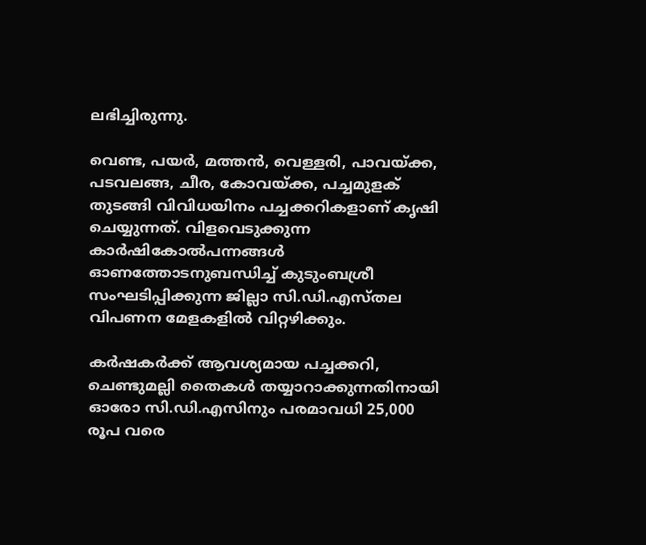ലഭിച്ചിരുന്നു.

വെണ്ട, പയര്‍, മത്തന്‍, വെള്ളരി, പാവയ്ക്ക, പടവലങ്ങ, ചീര, കോവയ്ക്ക, പച്ചമുളക് തുടങ്ങി വിവിധയിനം പച്ചക്കറികളാണ് കൃഷി ചെയ്യുന്നത്. വിളവെടുക്കുന്ന കാര്‍ഷികോല്‍പന്നങ്ങള്‍ ഓണത്തോടനുബന്ധിച്ച് കുടുംബശ്രീ സംഘടിപ്പിക്കുന്ന ജില്ലാ സി.ഡി.എസ്തല വിപണന മേളകളില്‍ വിറ്റഴിക്കും.

കര്‍ഷകര്‍ക്ക് ആവശ്യമായ പച്ചക്കറി, ചെണ്ടുമല്ലി തൈകള്‍ തയ്യാറാക്കുന്നതിനായി ഓരോ സി.ഡി.എസിനും പരമാവധി 25,000 രൂപ വരെ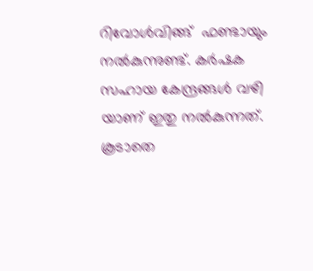റിവോള്‍വിങ്ങ്  ഫണ്ടായും നല്‍കുന്നുണ്ട്. കര്‍ഷക സഹായ കേന്ദ്രങ്ങള്‍ വഴി യാണ് ഇതു നല്‍കുന്നത്. കൂടാതെ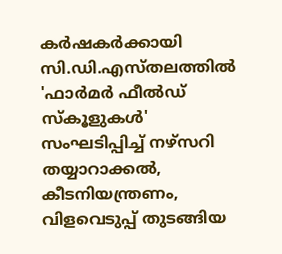കര്‍ഷകര്‍ക്കായി സി.ഡി.എസ്തലത്തില്‍  'ഫാര്‍മര്‍ ഫീല്‍ഡ് സ്കൂളുകള്‍' സംഘടിപ്പിച്ച് നഴ്സറി തയ്യാറാക്കല്‍, കീടനിയന്ത്രണം, വിളവെടുപ്പ് തുടങ്ങിയ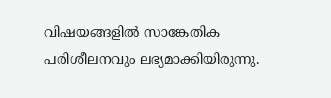വിഷയങ്ങളില്‍ സാങ്കേതിക പരിശീലനവും ലഭ്യമാക്കിയിരുന്നു.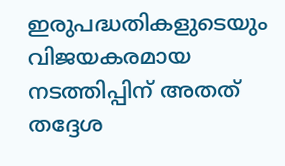ഇരുപദ്ധതികളുടെയും വിജയകരമായ നടത്തിപ്പിന് അതത് തദ്ദേശ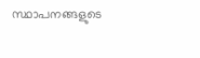സ്ഥാപനങ്ങളുടെ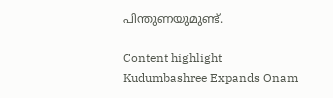പിന്തുണയുമുണ്ട്.

Content highlight
Kudumbashree Expands Onam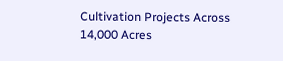Cultivation Projects Across 14,000 Acres